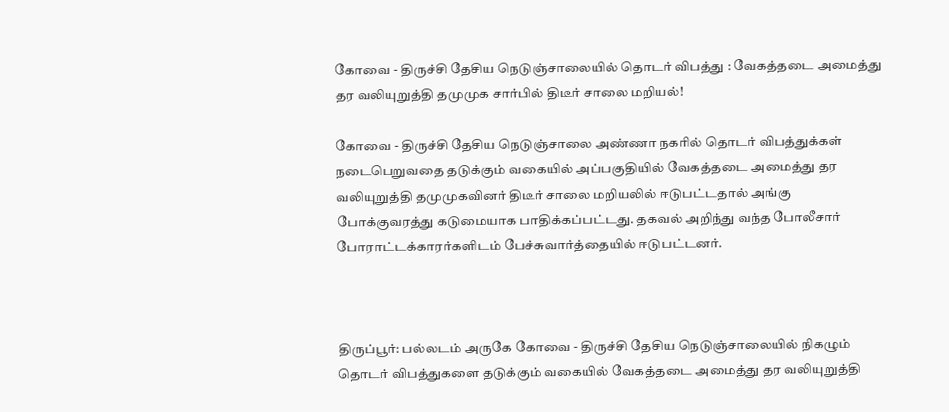கோவை - திருச்சி தேசிய நெடுஞ்சாலையில் தொடர் விபத்து : வேகத்தடை அமைத்து தர வலியுறுத்தி தமுமுக சார்பில் திடீர் சாலை மறியல்!

கோவை - திருச்சி தேசிய நெடுஞ்சாலை அண்ணா நகரில் தொடர் விபத்துக்கள் நடைபெறுவதை தடுக்கும் வகையில் அப்பகுதியில் வேகத்தடை அமைத்து தர வலியுறுத்தி தமுமுகவினர் திடீர் சாலை மறியலில் ஈடுபட்டதால் அங்கு போக்குவரத்து கடுமையாக பாதிக்கப்பட்டது. தகவல் அறிந்து வந்த போலீசார் போராட்டக்காரர்களிடம் பேச்சுவார்த்தையில் ஈடுபட்டனர்.



திருப்பூர்: பல்லடம் அருகே கோவை - திருச்சி தேசிய நெடுஞ்சாலையில் நிகழும் தொடர் விபத்துகளை தடுக்கும் வகையில் வேகத்தடை அமைத்து தர வலியுறுத்தி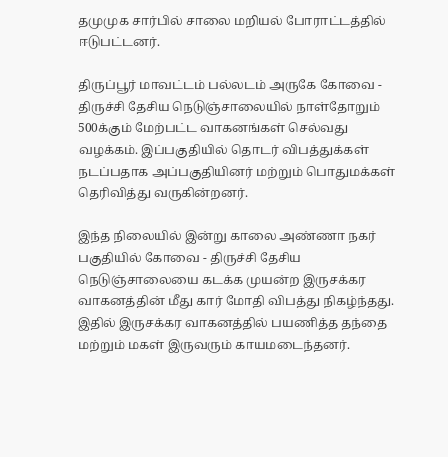தமுமுக சார்பில் சாலை மறியல் போராட்டத்தில் ஈடுபட்டனர்.

திருப்பூர் மாவட்டம் பல்லடம் அருகே கோவை - திருச்சி தேசிய நெடுஞ்சாலையில் நாள்தோறும் 500க்கும் மேற்பட்ட வாகனங்கள் செல்வது வழக்கம். இப்பகுதியில் தொடர் விபத்துக்கள் நடப்பதாக அப்பகுதியினர் மற்றும் பொதுமக்கள் தெரிவித்து வருகின்றனர்.

இந்த நிலையில் இன்று காலை அண்ணா நகர் பகுதியில் கோவை - திருச்சி தேசிய நெடுஞ்சாலையை கடக்க முயன்ற இருசக்கர வாகனத்தின் மீது கார் மோதி விபத்து நிகழ்ந்தது. இதில் இருசக்கர வாகனத்தில் பயணித்த தந்தை மற்றும் மகள் இருவரும் காயமடைந்தனர்.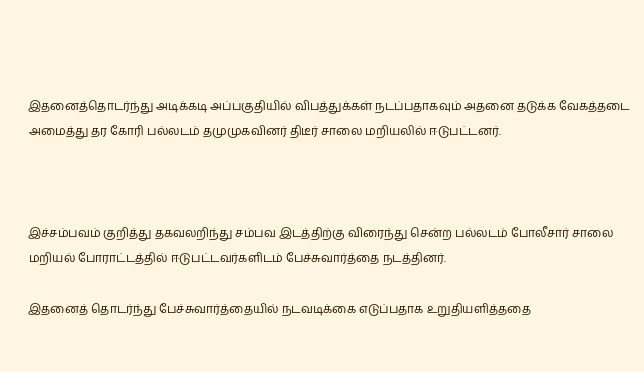இதனைத்தொடர்ந்து அடிக்கடி அப்பகுதியில் விபத்துக்கள் நடப்பதாகவும் அதனை தடுக்க வேகத்தடை அமைத்து தர கோரி பல்லடம் தமுமுகவினர் திடீர் சாலை மறியலில் ஈடுபட்டனர்.



இச்சம்பவம் குறித்து தகவலறிந்து சம்பவ இடத்திற்கு விரைந்து சென்ற பல்லடம் போலீசார் சாலை மறியல் போராட்டத்தில் ஈடுபட்டவர்களிடம் பேச்சுவார்த்தை நடத்தினர்.

இதனைத் தொடர்ந்து பேச்சுவார்த்தையில் நடவடிக்கை எடுப்பதாக உறுதியளித்ததை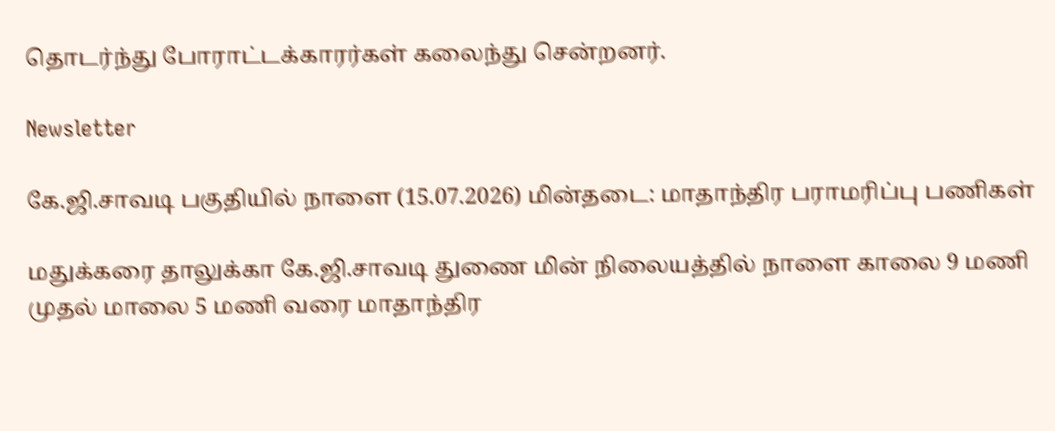தொடர்ந்து போராட்டக்காரர்கள் கலைந்து சென்றனர்.

Newsletter

கே.ஜி.சாவடி பகுதியில் நாளை (15.07.2026) மின்தடை: மாதாந்திர பராமரிப்பு பணிகள்

மதுக்கரை தாலுக்கா கே.ஜி.சாவடி துணை மின் நிலையத்தில் நாளை காலை 9 மணி முதல் மாலை 5 மணி வரை மாதாந்திர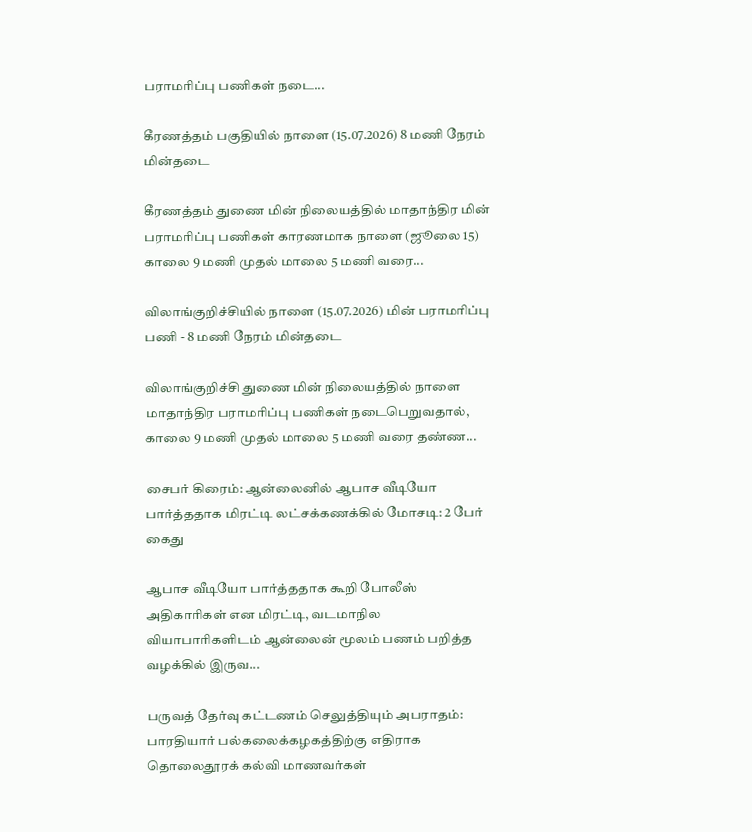பராமரிப்பு பணிகள் நடை...

கீரணத்தம் பகுதியில் நாளை (15.07.2026) 8 மணி நேரம் மின்தடை

கீரணத்தம் துணை மின் நிலையத்தில் மாதாந்திர மின் பராமரிப்பு பணிகள் காரணமாக நாளை (ஜூலை 15) காலை 9 மணி முதல் மாலை 5 மணி வரை...

விலாங்குறிச்சியில் நாளை (15.07.2026) மின் பராமரிப்பு பணி - 8 மணி நேரம் மின்தடை

விலாங்குறிச்சி துணை மின் நிலையத்தில் நாளை மாதாந்திர பராமரிப்பு பணிகள் நடைபெறுவதால், காலை 9 மணி முதல் மாலை 5 மணி வரை தண்ண...

சைபர் கிரைம்: ஆன்லைனில் ஆபாச வீடியோ பார்த்ததாக மிரட்டி லட்சக்கணக்கில் மோசடி: 2 பேர் கைது

ஆபாச வீடியோ பார்த்ததாக கூறி போலீஸ் அதிகாரிகள் என மிரட்டி, வடமாநில வியாபாரிகளிடம் ஆன்லைன் மூலம் பணம் பறித்த வழக்கில் இருவ...

பருவத் தேர்வு கட்டணம் செலுத்தியும் அபராதம்: பாரதியார் பல்கலைக்கழகத்திற்கு எதிராக தொலைதூரக் கல்வி மாணவர்கள்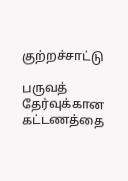குற்றச்சாட்டு

பருவத் தேர்வுக்கான கட்டணத்தை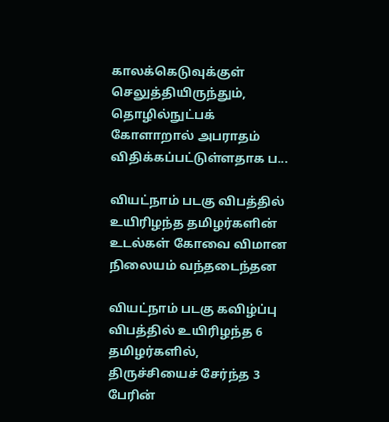காலக்கெடுவுக்குள் செலுத்தியிருந்தும், தொழில்நுட்பக் கோளாறால் அபராதம் விதிக்கப்பட்டுள்ளதாக ப...

வியட்நாம் படகு விபத்தில் உயிரிழந்த தமிழர்களின் உடல்கள் கோவை விமான நிலையம் வந்தடைந்தன

வியட்நாம் படகு கவிழ்ப்பு விபத்தில் உயிரிழந்த 6 தமிழர்களில், திருச்சியைச் சேர்ந்த 3 பேரின்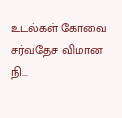உடல்கள் கோவை சர்வதேச விமான நி...